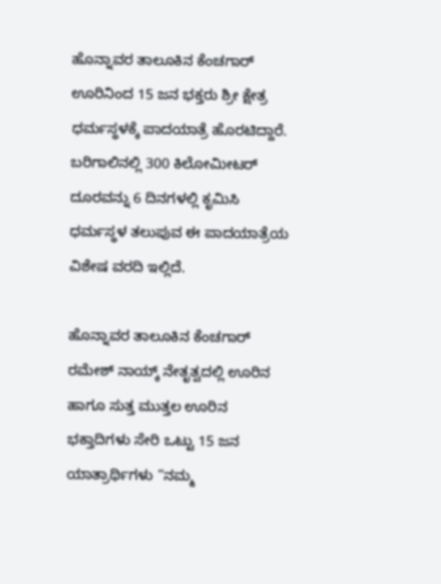ಹೊನ್ನಾವರ ತಾಲೂಕಿನ ಕೆಂಚಗಾರ್ ಊರಿನಿಂದ 15 ಜನ ಭಕ್ತರು ಶ್ರೀ ಕ್ಷೇತ್ರ ಧರ್ಮಸ್ಥಳಕ್ಕೆ ಪಾದಯಾತ್ರೆ ಹೊರಟಿದ್ದಾರೆ. ಬರಿಗಾಲಿನಲ್ಲಿ 300 ಕಿಲೋಮೀಟರ್ ದೂರವನ್ನು 6 ದಿನಗಳಲ್ಲಿ ಕೃಮಿಸಿ ಧರ್ಮಸ್ಥಳ ತಲುಪುವ ಈ ಪಾದಯಾತ್ರೆಯ ವಿಶೇಷ ವರದಿ ಇಲ್ಲಿದೆ.

ಹೊನ್ನಾವರ ತಾಲೂಕಿನ ಕೆಂಚಗಾರ್ ರಮೇಶ್ ನಾಯ್ಕ್ ನೇತೃತ್ವದಲ್ಲಿ ಊರಿನ ಹಾಗೂ ಸುತ್ತ ಮುತ್ತಲ ಊರಿನ ಭಕ್ತಾದಿಗಳು ಸೇರಿ ಒಟ್ಟು 15 ಜನ ಯಾತ್ರಾರ್ಥಿಗಳು “ನಮ್ಮ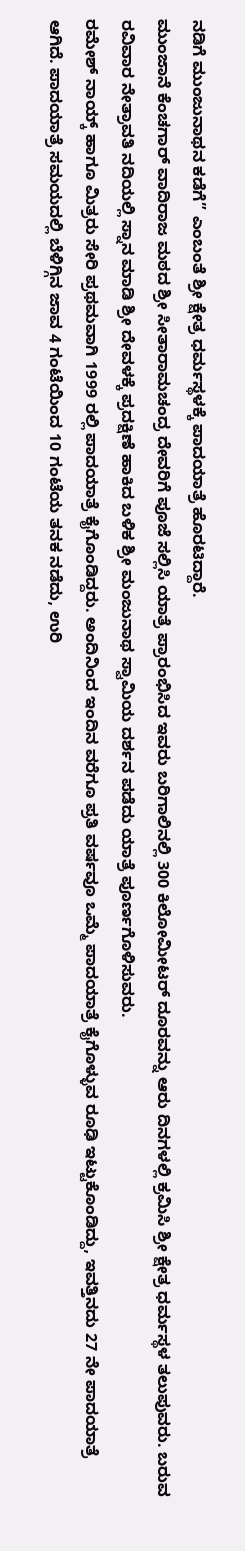ನಡಿಗೆ ಮುಂಜುನಾಥನ ಕಡೆಗೆ” ಎಂಬಂತೆ ಶ್ರೀ ಕ್ಷೇತ್ರ ಧರ್ಮಸ್ಥಳಕ್ಕೆ ಪಾದಯಾತ್ರೆ ಹೊರಟಿದ್ದಾರೆ.
ಮುಂಜಾನೆ ಕೆಂಚಗಾರ್ ವಾದಿರಾಜ ಮಠದ ಶ್ರೀ ಸೀತಾರಾಮಚಂದ್ರ ದೇವರಿಗೆ ಪೂಜೆ ಸಲ್ಲಿಸಿ ಯಾತ್ರೆ ಪ್ರಾರಂಭಿಸಿದ ಇವರು ಬರಿಗಾಲಿನಲ್ಲಿ 300 ಕಿಲೋಮೀಟರ್ ದೂರವನ್ನು ಆರು ದಿನಗಳಲ್ಲಿ ಕ್ರಮಿಸಿ ಶ್ರೀ ಕ್ಷೇತ್ರ ಧರ್ಮಸ್ಥಳ ತಲುಪುವರು. ಬರುವ ರವಿವಾರ ನೇತ್ರಾವತಿ ನದಿಯಲ್ಲಿ ಸ್ನಾನ ಮಾಡಿ ಶ್ರೀ ದೇವಳಕ್ಕೆ ಪ್ರದಕ್ಷಿಣೆ ಹಾಕಿದ ಬಳಿಕ ಶ್ರೀ ಮಂಜುನಾಥ ಸ್ವಾಮಿಯ ದರ್ಶನ ಪಡೆದು ಯಾತ್ರೆ ಪೂರ್ಣಗೊಳಿಸುವರು.
ರಮೇಶ್ ನಾಯ್ಕ್ ಹಾಗೂ ಮಿತ್ರರು ಸೇರಿ ಪ್ರಥಮವಾಗಿ 1999 ರಲ್ಲಿ ಪಾದಯಾತ್ರೆ ಕೈಗೊಂಡಿದ್ದರು. ಅಂದಿನಿಂದ ಇಂದಿನ ವರೆಗೂ ಪ್ರತಿ ವರ್ಷವೂ ಒಮ್ಮೆ ಪಾದಯಾತ್ರೆ ಕೈಗೊಳ್ಳುವ ರೂಢಿ ಇಟ್ಟುಕೊಂಡಿದ್ದು, ಇವತ್ತಿನದು 27 ನೇ ಪಾದಯಾತ್ರೆ ಆಗಿದೆ. ಪಾದಯಾತ್ರೆ ಸಮಯದಲ್ಲಿ ಬೆಳಿಗ್ಗಿನ ಜಾವ 4 ಗಂಟೆಯಿಂದ 10 ಗಂಟೆಯ ತನಕ ನಡೆದು, ಉರಿ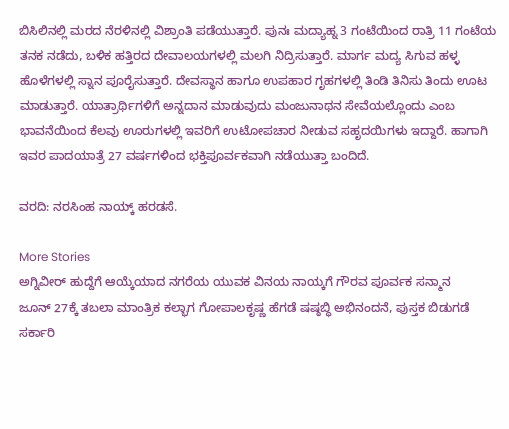ಬಿಸಿಲಿನಲ್ಲಿ ಮರದ ನೆರಳಿನಲ್ಲಿ ವಿಶ್ರಾಂತಿ ಪಡೆಯುತ್ತಾರೆ. ಪುನಃ ಮದ್ಯಾಹ್ನ 3 ಗಂಟೆಯಿಂದ ರಾತ್ರಿ 11 ಗಂಟೆಯ ತನಕ ನಡೆದು, ಬಳಿಕ ಹತ್ತಿರದ ದೇವಾಲಯಗಳಲ್ಲಿ ಮಲಗಿ ನಿದ್ರಿಸುತ್ತಾರೆ. ಮಾರ್ಗ ಮದ್ಯ ಸಿಗುವ ಹಳ್ಳ ಹೊಳೆಗಳಲ್ಲಿ ಸ್ನಾನ ಪೂರೈಸುತ್ತಾರೆ. ದೇವಸ್ಥಾನ ಹಾಗೂ ಉಪಹಾರ ಗೃಹಗಳಲ್ಲಿ ತಿಂಡಿ ತಿನಿಸು ತಿಂದು ಊಟ ಮಾಡುತ್ತಾರೆ. ಯಾತ್ರಾರ್ಥಿಗಳಿಗೆ ಅನ್ನದಾನ ಮಾಡುವುದು ಮಂಜುನಾಥನ ಸೇವೆಯಲ್ಲೊಂದು ಎಂಬ ಭಾವನೆಯಿಂದ ಕೆಲವು ಊರುಗಳಲ್ಲಿ ಇವರಿಗೆ ಉಟೋಪಚಾರ ನೀಡುವ ಸಹೃದಯಿಗಳು ಇದ್ದಾರೆ. ಹಾಗಾಗಿ ಇವರ ಪಾದಯಾತ್ರೆ 27 ವರ್ಷಗಳಿಂದ ಭಕ್ತಿಪೂರ್ವಕವಾಗಿ ನಡೆಯುತ್ತಾ ಬಂದಿದೆ.

ವರದಿ: ನರಸಿಂಹ ನಾಯ್ಕ್ ಹರಡಸೆ.

More Stories
ಅಗ್ನಿವೀರ್ ಹುದ್ದೆಗೆ ಆಯ್ಕೆಯಾದ ನಗರೆಯ ಯುವಕ ವಿನಯ ನಾಯ್ಕಗೆ ಗೌರವ ಪೂರ್ವಕ ಸನ್ಮಾನ
ಜೂನ್ 27ಕ್ಕೆ ತಬಲಾ ಮಾಂತ್ರಿಕ ಕಲ್ಭಾಗ ಗೋಪಾಲಕೃಷ್ಣ ಹೆಗಡೆ ಷಷ್ಠಬ್ಧಿ ಅಭಿನಂದನೆ, ಪುಸ್ತಕ ಬಿಡುಗಡೆ
ಸರ್ಕಾರಿ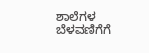ಶಾಲೆಗಳ ಬೆಳವಣಿಗೆಗೆ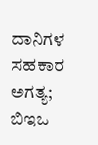ದಾನಿಗಳ ಸಹಕಾರ ಅಗತ್ಯ; ಬಿಇಒ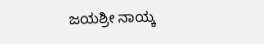ಜಯಶ್ರೀ ನಾಯ್ಕ